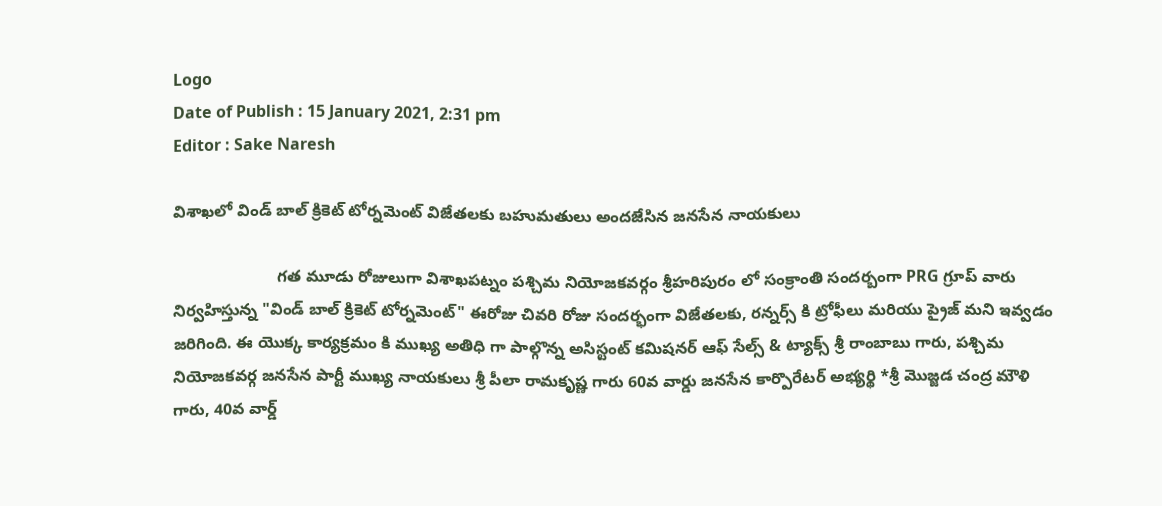Logo
Date of Publish : 15 January 2021, 2:31 pm
Editor : Sake Naresh

విశాఖలో విండ్ బాల్ క్రికెట్ టోర్నమెంట్ విజేతలకు బహుమతులు అందజేసిన జనసేన నాయకులు

                       గత మూడు రోజులుగా విశాఖపట్నం పశ్చిమ నియోజకవర్గం శ్రీహరిపురం లో సంక్రాంతి సందర్బంగా PRG గ్రూప్ వారు నిర్వహిస్తున్న "విండ్ బాల్ క్రికెట్ టోర్నమెంట్" ఈరోజు చివరి రోజు సందర్భంగా విజేతలకు, రన్నర్స్ కి ట్రోఫీలు మరియు ప్రైజ్ మని ఇవ్వడం జరిగింది. ఈ యొక్క కార్యక్రమం కి ముఖ్య అతిధి గా పాల్గొన్న అసిస్టంట్ కమిషనర్ ఆఫ్ సేల్స్ & ట్యాక్స్ శ్రీ రాంబాబు గారు, పశ్చిమ నియోజకవర్గ జనసేన పార్టీ ముఖ్య నాయకులు శ్రీ పీలా రామకృష్ణ గారు 60వ వార్డు జనసేన కార్పొరేటర్ అభ్యర్థి *శ్రీ మొజ్జడ చంద్ర మౌళి గారు, 40వ వార్డ్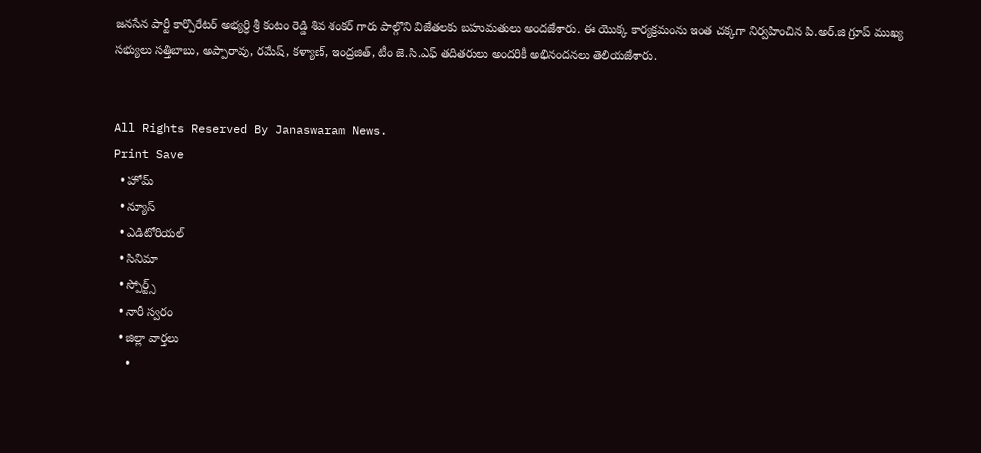జనసేన పార్టీ కార్పొరేటర్ అభ్యర్ధి శ్రీ కంటం రెడ్డి శివ శంకర్ గారు పాల్గొని విజేతలకు బహుమతులు అందజేశారు. ఈ యొక్క కార్యక్రమంను ఇంత చక్కగా నిర్వహించిన పి.అర్.జి గ్రూప్ ముఖ్య సభ్యులు సత్తిబాబు, అప్పారావు, రమేష్, కళ్యాణ్, ఇంద్రజిత్, టీం జె.సి.ఎఫ్ తదితరులు అందరికీ అభినందనలు తెలియజేశారు.


All Rights Reserved By Janaswaram News.
Print Save
  • హోమ్
  • న్యూస్
  • ఎడిటోరియల్
  • సినిమా
  • స్పోర్ట్స్
  • నారీ స్వరం
  • జిల్లా వార్తలు
    •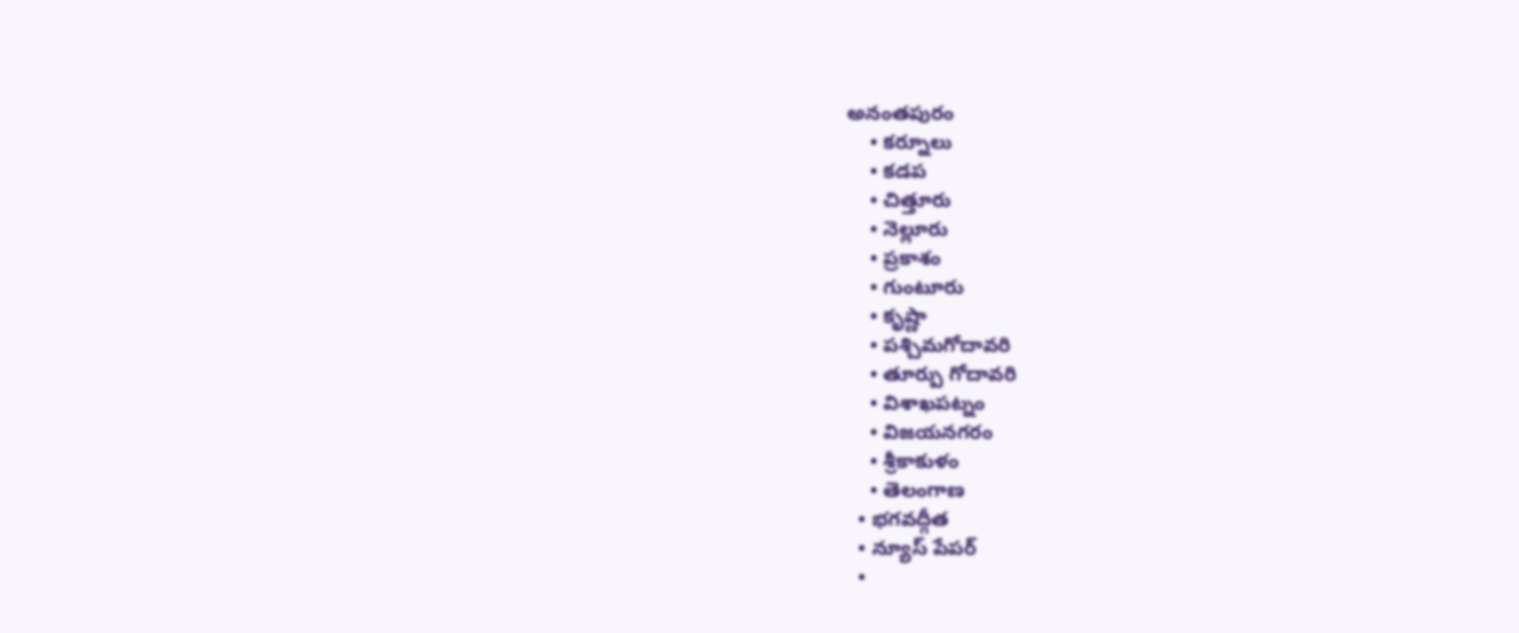అనంతపురం
    • కర్నూలు
    • కడప
    • చిత్తూరు
    • నెల్లూరు
    • ప్రకాశం
    • గుంటూరు
    • కృష్ణా
    • పశ్చిమగోదావరి
    • తూర్పు గోదావరి
    • విశాఖపట్నం
    • విజయనగరం
    • శ్రీకాకుళం
    • తెలంగాణ
  • భగవద్గీత
  • న్యూస్ పేపర్
  •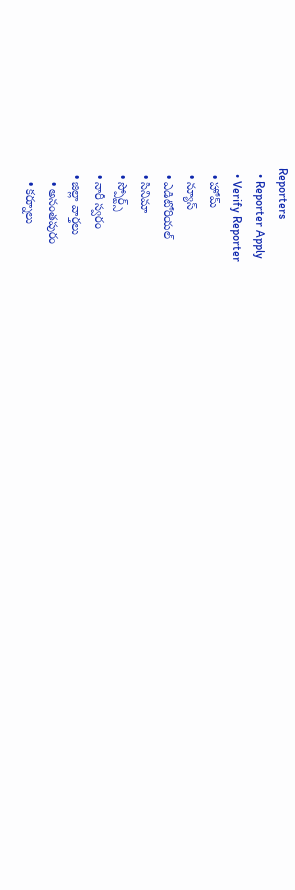Reporters
  • Reporter Apply
  • Verify Reporter
  • హోమ్
  • న్యూస్
  • ఎడిటోరియల్
  • సినిమా
  • స్పోర్ట్స్
  • నారీ స్వరం
  • జిల్లా వార్తలు
    • అనంతపురం
    • కర్నూలు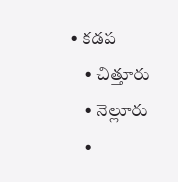• కడప
    • చిత్తూరు
    • నెల్లూరు
    •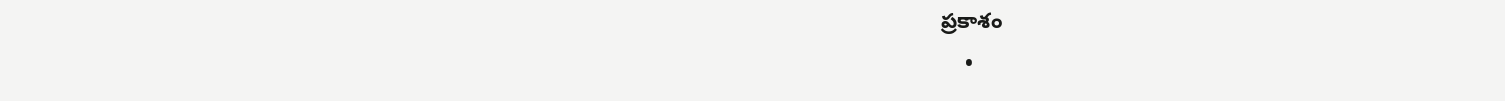ప్రకాశం
    •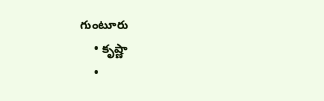గుంటూరు
    • కృష్ణా
    •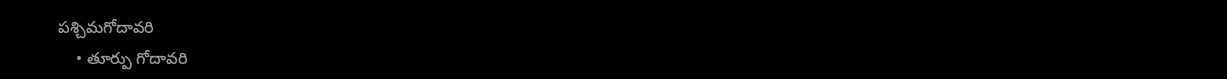పశ్చిమగోదావరి
    • తూర్పు గోదావరి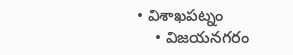• విశాఖపట్నం
    • విజయనగరం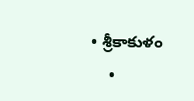• శ్రీకాకుళం
    •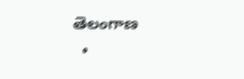తెలంగాణ
  •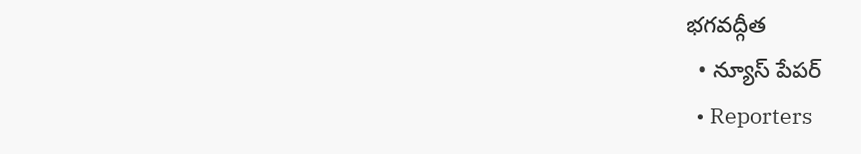భగవద్గీత
  • న్యూస్ పేపర్
  • Reporters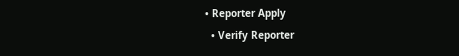• Reporter Apply
  • Verify Reporter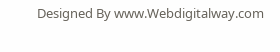Designed By www.Webdigitalway.com